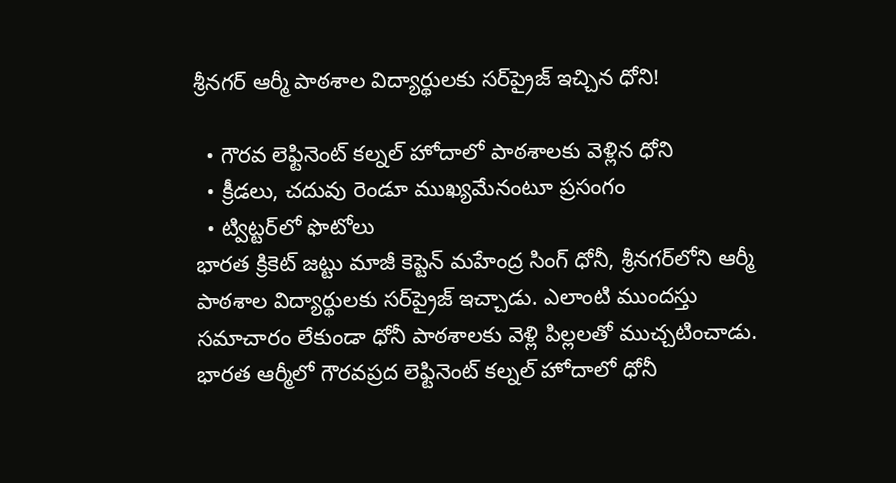శ్రీనగర్ ఆర్మీ పాఠ‌శాల విద్యార్థులకు స‌ర్‌ప్రైజ్ ఇచ్చిన ధోని!

  • గౌర‌వ లెఫ్టినెంట్ క‌ల్న‌ల్ హోదాలో పాఠ‌శాల‌కు వెళ్లిన ధోని
  • క్రీడ‌లు, చదువు రెండూ ముఖ్య‌మేనంటూ ప్ర‌సంగం
  • ట్విట్ట‌ర్‌లో ఫొటోలు
భార‌త క్రికెట్ జ‌ట్టు మాజీ కెప్టెన్ మ‌హేంద్ర సింగ్ ధోనీ, శ్రీన‌గ‌ర్‌లోని ఆర్మీ పాఠ‌శాల విద్యార్థుల‌కు సర్‌ప్రైజ్ ఇచ్చాడు. ఎలాంటి ముంద‌స్తు స‌మాచారం లేకుండా ధోనీ పాఠశాల‌కు వెళ్లి పిల్ల‌ల‌తో ముచ్చ‌టించాడు. భార‌త ఆర్మీలో గౌర‌వ‌ప్ర‌ద లెఫ్టినెంట్ క‌ల్న‌ల్ హోదాలో ధోనీ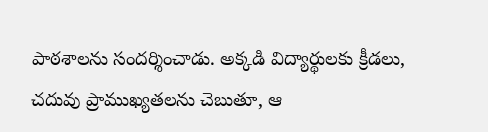పాఠశాల‌ను సంద‌ర్శించాడు. అక్కడి విద్యార్థులకు క్రీడలు, చదువు ప్రాముఖ్యతలను చెబుతూ, ఆ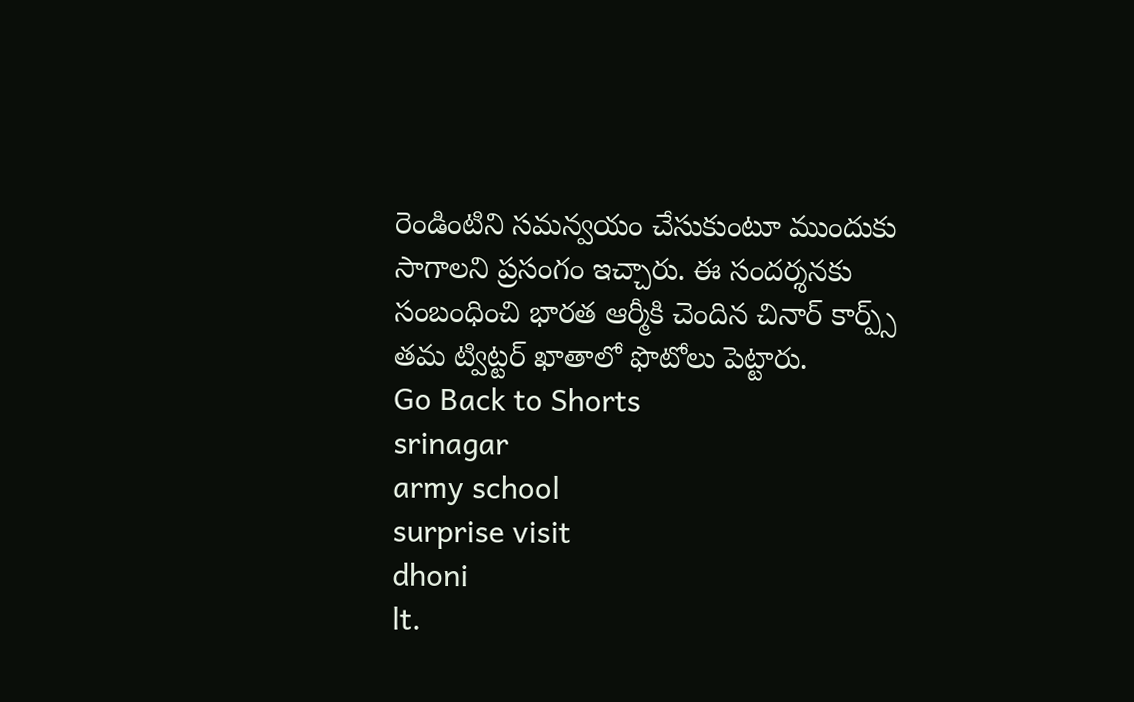రెండింటిని స‌మన్వ‌యం చేసుకుంటూ ముందుకు సాగాలని ప్ర‌సంగం ఇచ్చారు. ఈ సంద‌ర్శ‌నకు సంబంధించి భార‌త ఆర్మీకి చెందిన చినార్ కార్ప్స్ త‌మ ట్విట్ట‌ర్ ఖాతాలో ఫొటోలు పెట్టారు.
Go Back to Shorts
srinagar
army school
surprise visit
dhoni
lt.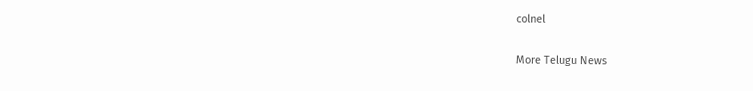colnel

More Telugu News